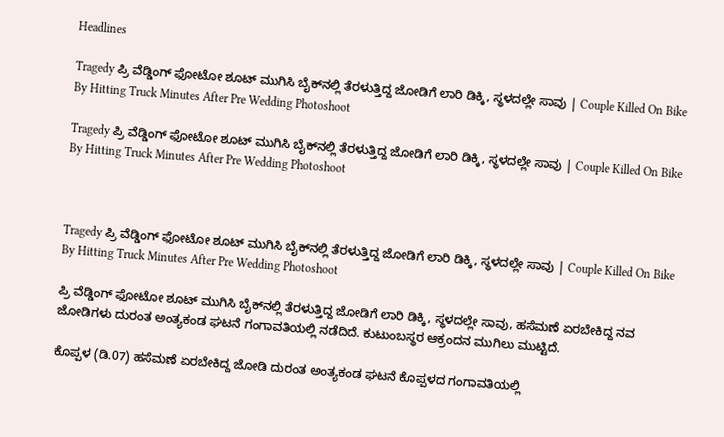Headlines

Tragedy ಪ್ರಿ ವೆಡ್ಡಿಂಗ್ ಫೋಟೋ ಶೂಟ್ ಮುಗಿಸಿ ಬೈಕ್‌ನಲ್ಲಿ ತೆರಳುತ್ತಿದ್ದ ಜೋಡಿಗೆ ಲಾರಿ ಡಿಕ್ಕಿ, ಸ್ಥಳದಲ್ಲೇ ಸಾವು | Couple Killed On Bike By Hitting Truck Minutes After Pre Wedding Photoshoot

Tragedy ಪ್ರಿ ವೆಡ್ಡಿಂಗ್ ಫೋಟೋ ಶೂಟ್ ಮುಗಿಸಿ ಬೈಕ್‌ನಲ್ಲಿ ತೆರಳುತ್ತಿದ್ದ ಜೋಡಿಗೆ ಲಾರಿ ಡಿಕ್ಕಿ, ಸ್ಥಳದಲ್ಲೇ ಸಾವು | Couple Killed On Bike By Hitting Truck Minutes After Pre Wedding Photoshoot



Tragedy ಪ್ರಿ ವೆಡ್ಡಿಂಗ್ ಫೋಟೋ ಶೂಟ್ ಮುಗಿಸಿ ಬೈಕ್‌ನಲ್ಲಿ ತೆರಳುತ್ತಿದ್ದ ಜೋಡಿಗೆ ಲಾರಿ ಡಿಕ್ಕಿ, ಸ್ಥಳದಲ್ಲೇ ಸಾವು | Couple Killed On Bike By Hitting Truck Minutes After Pre Wedding Photoshoot

ಪ್ರಿ ವೆಡ್ಡಿಂಗ್ ಫೋಟೋ ಶೂಟ್ ಮುಗಿಸಿ ಬೈಕ್‌ನಲ್ಲಿ ತೆರಳುತ್ತಿದ್ದ ಜೋಡಿಗೆ ಲಾರಿ ಡಿಕ್ಕಿ, ಸ್ಥಳದಲ್ಲೇ ಸಾವು, ಹಸೆಮಣೆ ಏರಬೇಕಿದ್ದ ನವ ಜೋಡಿಗಳು ದುರಂತ ಅಂತ್ಯಕಂಡ ಘಟನೆ ಗಂಗಾವತಿಯಲ್ಲಿ ನಡೆದಿದೆ. ಕುಟುಂಬಸ್ಥರ ಆಕ್ರಂದನ ಮುಗಿಲು ಮುಟ್ಟಿದೆ.

ಕೊಪ್ಪಳ (ಡಿ.07) ಹಸೆಮಣೆ ಏರಬೇಕಿದ್ದ ಜೋಡಿ ದುರಂತ ಅಂತ್ಯಕಂಡ ಘಟನೆ ಕೊಪ್ಪಳದ ಗಂಗಾವತಿಯಲ್ಲಿ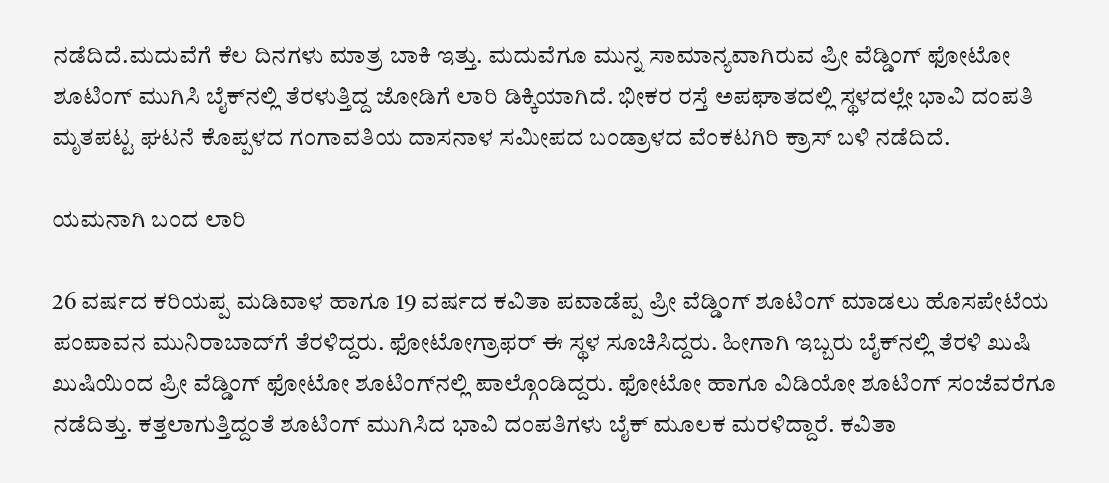ನಡೆದಿದೆ.ಮದುವೆಗೆ ಕೆಲ ದಿನಗಳು ಮಾತ್ರ ಬಾಕಿ ಇತ್ತು. ಮದುವೆಗೂ ಮುನ್ನ ಸಾಮಾನ್ಯವಾಗಿರುವ ಪ್ರೀ ವೆಡ್ಡಿಂಗ್ ಫೋಟೋ ಶೂಟಿಂಗ್ ಮುಗಿಸಿ ಬೈಕ್‌ನಲ್ಲಿ ತೆರಳುತ್ತಿದ್ದ ಜೋಡಿಗೆ ಲಾರಿ ಡಿಕ್ಕಿಯಾಗಿದೆ. ಭೀಕರ ರಸ್ತೆ ಅಪಘಾತದಲ್ಲಿ ಸ್ಥಳದಲ್ಲೇ ಭಾವಿ ದಂಪತಿ ಮೃತಪಟ್ಟ ಘಟನೆ ಕೊಪ್ಪಳದ ಗಂಗಾವತಿಯ ದಾಸನಾಳ ಸಮೀಪದ ಬಂಡ್ರಾಳದ ವೆಂಕಟಗಿರಿ ಕ್ರಾಸ್ ಬಳಿ ನಡೆದಿದೆ.

ಯಮನಾಗಿ ಬಂದ ಲಾರಿ

26 ವರ್ಷದ ಕರಿಯಪ್ಪ ಮಡಿವಾಳ ಹಾಗೂ 19 ವರ್ಷದ ಕವಿತಾ ಪವಾಡೆಪ್ಪ ಪ್ರೀ ವೆಡ್ಡಿಂಗ್ ಶೂಟಿಂಗ್ ಮಾಡಲು ಹೊಸಪೇಟೆಯ ಪಂಪಾವನ ಮುನಿರಾಬಾದ್‌ಗೆ ತೆರಳಿದ್ದರು. ಫೋಟೋಗ್ರಾಫರ್ ಈ ಸ್ಥಳ ಸೂಚಿಸಿದ್ದರು. ಹೀಗಾಗಿ ಇಬ್ಬರು ಬೈಕ್‌ನಲ್ಲಿ ತೆರಳಿ ಖುಷಿ ಖುಷಿಯಿಂದ ಪ್ರೀ ವೆಡ್ಡಿಂಗ್ ಫೋಟೋ ಶೂಟಿಂಗ್‌ನಲ್ಲಿ ಪಾಲ್ಗೊಂಡಿದ್ದರು. ಫೋಟೋ ಹಾಗೂ ವಿಡಿಯೋ ಶೂಟಿಂಗ್ ಸಂಜೆವರೆಗೂ ನಡೆದಿತ್ತು. ಕತ್ತಲಾಗುತ್ತಿದ್ದಂತೆ ಶೂಟಿಂಗ್ ಮುಗಿಸಿದ ಭಾವಿ ದಂಪತಿಗಳು ಬೈಕ್ ಮೂಲಕ ಮರಳಿದ್ದಾರೆ. ಕವಿತಾ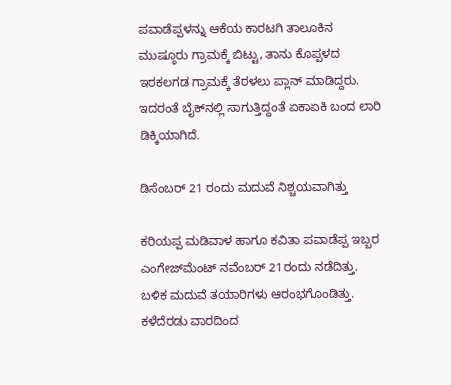ಪವಾಡೆಪ್ಪಳನ್ನು ಆಕೆಯ ಕಾರಟಗಿ ತಾಲೂಕಿನ ಮುಷ್ಠೂರು ಗ್ರಾಮಕ್ಕೆ ಬಿಟ್ಟು, ತಾನು ಕೊಪ್ಪಳದ ಇರಕಲಗಡ ಗ್ರಾಮಕ್ಕೆ ತೆರಳಲು ಪ್ಲಾನ್ ಮಾಡಿದ್ದರು. ಇದರಂತೆ ಬೈಕ್‌ನಲ್ಲಿ ಸಾಗುತ್ತಿದ್ದಂತೆ ಏಕಾಏಕಿ ಬಂದ ಲಾರಿ ಡಿಕ್ಕಿಯಾಗಿದೆ.

ಡಿಸೆಂಬರ್ 21 ರಂದು ಮದುವೆ ನಿಶ್ಚಯವಾಗಿತ್ತು

ಕರಿಯಪ್ಪ ಮಡಿವಾಳ ಹಾಗೂ ಕವಿತಾ ಪವಾಡೆಪ್ಪ ಇಬ್ಬರ ಎಂಗೇಜ್‌ಮೆಂಟ್ ನವೆಂಬರ್ 21ರಂದು ನಡೆದಿತ್ತು. ಬಳಿಕ ಮದುವೆ ತಯಾರಿಗಳು ಆರಂಭಗೊಂಡಿತ್ತು. ಕಳೆದೆರಡು ವಾರದಿಂದ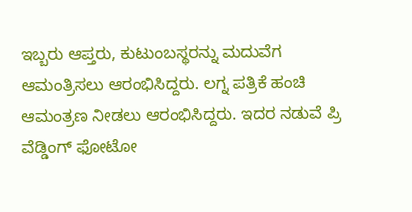ಇಬ್ಬರು ಆಪ್ತರು, ಕುಟುಂಬಸ್ಥರನ್ನು ಮದುವೆಗ ಆಮಂತ್ರಿಸಲು ಆರಂಭಿಸಿದ್ದರು. ಲಗ್ನ ಪತ್ರಿಕೆ ಹಂಚಿ ಆಮಂತ್ರಣ ನೀಡಲು ಆರಂಭಿಸಿದ್ದರು. ಇದರ ನಡುವೆ ಪ್ರಿ ವೆಡ್ಡಿಂಗ್ ಫೋಟೋ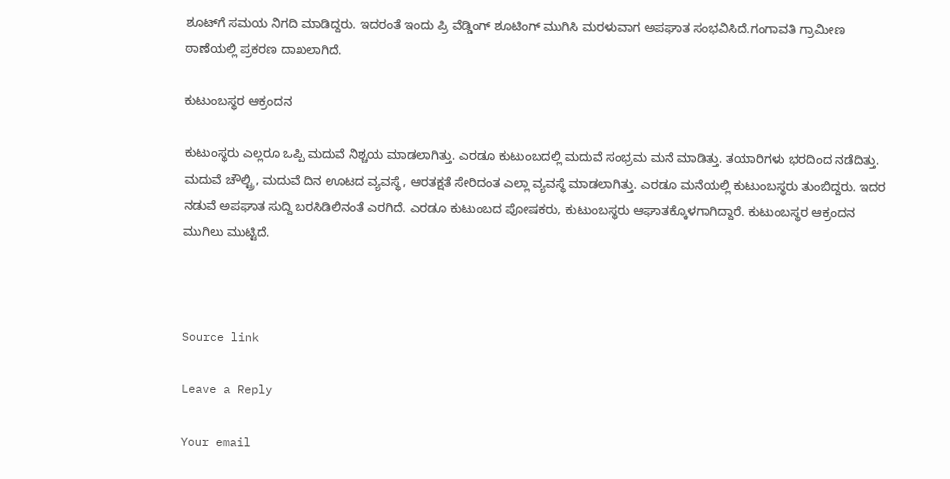ಶೂಟ್‌ಗೆ ಸಮಯ ನಿಗದಿ ಮಾಡಿದ್ದರು. ಇದರಂತೆ ಇಂದು ಪ್ರಿ ವೆಡ್ಡಿಂಗ್ ಶೂಟಿಂಗ್ ಮುಗಿಸಿ ಮರಳುವಾಗ ಅಪಘಾತ ಸಂಭವಿಸಿದೆ.ಗಂಗಾವತಿ ಗ್ರಾಮೀಣ ಠಾಣೆಯಲ್ಲಿ ಪ್ರಕರಣ ದಾಖಲಾಗಿದೆ.

ಕುಟುಂಬಸ್ಥರ ಆಕ್ರಂದನ

ಕುಟುಂಸ್ಥರು ಎಲ್ಲರೂ ಒಪ್ಪಿ ಮದುವೆ ನಿಶ್ಚಯ ಮಾಡಲಾಗಿತ್ತು. ಎರಡೂ ಕುಟುಂಬದಲ್ಲಿ ಮದುವೆ ಸಂಭ್ರಮ ಮನೆ ಮಾಡಿತ್ತು. ತಯಾರಿಗಳು ಭರದಿಂದ ನಡೆದಿತ್ತು. ಮದುವೆ ಚೌಲ್ಟ್ರಿ, ಮದುವೆ ದಿನ ಊಟದ ವ್ಯವಸ್ಥೆ, ಆರತಕ್ಷತೆ ಸೇರಿದಂತ ಎಲ್ಲಾ ವ್ಯವಸ್ಥೆ ಮಾಡಲಾಗಿತ್ತು. ಎರಡೂ ಮನೆಯಲ್ಲಿ ಕುಟುಂಬಸ್ಥರು ತುಂಬಿದ್ದರು. ಇದರ ನಡುವೆ ಅಪಘಾತ ಸುದ್ದಿ ಬರಸಿಡಿಲಿನಂತೆ ಎರಗಿದೆ. ಎರಡೂ ಕುಟುಂಬದ ಪೋಷಕರು, ಕುಟುಂಬಸ್ಥರು ಆಘಾತಕ್ಕೊಳಗಾಗಿದ್ದಾರೆ. ಕುಟುಂಬಸ್ಥರ ಆಕ್ರಂದನ ಮುಗಿಲು ಮುಟ್ಟಿದೆ.



Source link

Leave a Reply

Your email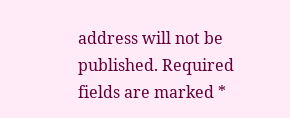address will not be published. Required fields are marked *